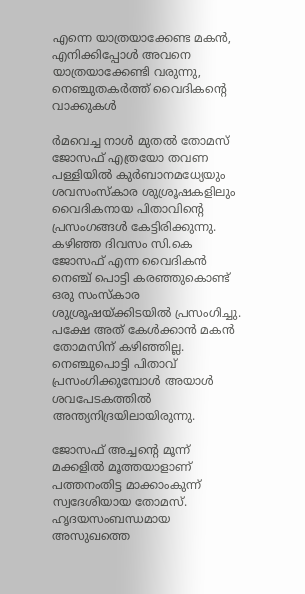എന്നെ യാത്രയാക്കേണ്ട മകൻ, എനിക്കിപ്പോൾ അവനെ യാത്രയാക്കേണ്ടി വരുന്നു, നെഞ്ചുതകർത്ത് വൈദികന്റെ വാക്കുകൾ

ര്‍മവെച്ച നാള്‍ മുതല്‍ തോമസ് ജോസഫ് എത്രയോ തവണ പള്ളിയില്‍ കുര്‍ബാനമധ്യേയും ശവസംസ്‌കാര ശുശ്രൂഷകളിലും വൈദികനായ പിതാവിന്റെ പ്രസംഗങ്ങള്‍ കേട്ടിരിക്കുന്നു. കഴിഞ്ഞ ദിവസം സി.കെ ജോസഫ് എന്ന വൈദികന്‍ നെഞ്ച് പൊട്ടി കരഞ്ഞുകൊണ്ട് ഒരു സംസ്‌കാര ശുശ്രൂഷയ്ക്കിടയില്‍ പ്രസംഗിച്ചു. പക്ഷേ അത് കേള്‍ക്കാന്‍ മകൻ തോമസിന് കഴിഞ്ഞില്ല. നെഞ്ചുപൊട്ടി പിതാവ് പ്രസംഗിക്കുമ്പോൾ അയാൾ ശവപേടകത്തിൽ അന്ത്യനിദ്രയിലായിരുന്നു.

ജോസഫ് അച്ചന്റെ മൂന്ന് മക്കളില്‍ മൂത്തയാളാണ് പത്തനംതിട്ട മാക്കാംകുന്ന് സ്വദേശിയായ തോമസ്. ഹൃദയസംബന്ധമായ അസുഖത്തെ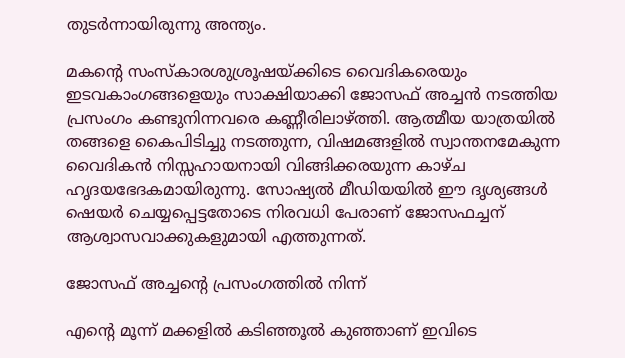തുടര്‍ന്നായിരുന്നു അന്ത്യം.

മകന്റെ സംസ്‌കാരശുശ്രൂഷയ്ക്കിടെ വൈദികരെയും ഇടവകാംഗങ്ങളെയും സാക്ഷിയാക്കി ജോസഫ് അച്ചന്‍ നടത്തിയ പ്രസംഗം കണ്ടുനിന്നവരെ കണ്ണീരിലാഴ്ത്തി. ആത്മീയ യാത്രയില്‍ തങ്ങളെ കൈപിടിച്ചു നടത്തുന്ന, വിഷമങ്ങളില്‍ സ്വാന്തനമേകുന്ന വൈദികന്‍ നിസ്സഹായനായി വിങ്ങിക്കരയുന്ന കാഴ്ച ഹൃദയഭേദകമായിരുന്നു. സോഷ്യല്‍ മീഡിയയില്‍ ഈ ദൃശ്യങ്ങള്‍ ഷെയര്‍ ചെയ്യപ്പെട്ടതോടെ നിരവധി പേരാണ് ജോസഫച്ചന് ആശ്വാസവാക്കുകളുമായി എത്തുന്നത്.

ജോസഫ് അച്ചന്റെ പ്രസംഗത്തില്‍ നിന്ന്

എന്റെ മൂന്ന് മക്കളില്‍ കടിഞ്ഞൂല്‍ കുഞ്ഞാണ് ഇവിടെ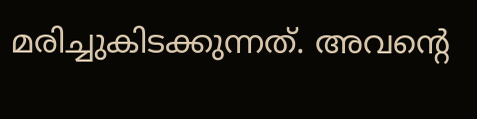മരിച്ചുകിടക്കുന്നത്. അവന്റെ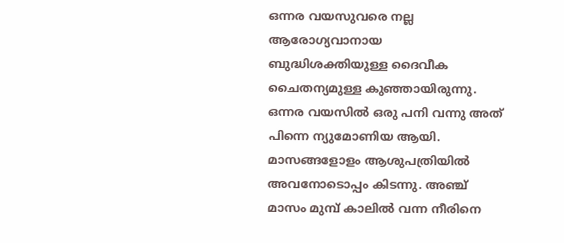ഒന്നര വയസുവരെ നല്ല ആരോഗ്യവാനായ ബുദ്ധിശക്തിയുള്ള ദൈവീക ചൈതന്യമുള്ള കുഞ്ഞായിരുന്നു. ഒന്നര വയസില്‍ ഒരു പനി വന്നു അത് പിന്നെ ന്യുമോണിയ ആയി. മാസങ്ങളോളം ആശുപത്രിയില്‍ അവനോടൊപ്പം കിടന്നു. അഞ്ച് മാസം മുമ്പ് കാലില്‍ വന്ന നീരിനെ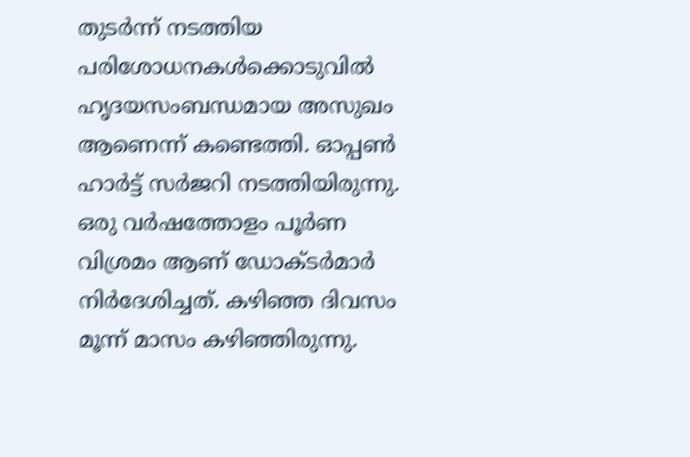തുടര്‍ന്ന് നടത്തിയ പരിശോധനകള്‍ക്കൊടുവില്‍ ഹൃദയസംബന്ധമായ അസുഖം ആണെന്ന് കണ്ടെത്തി. ഓപ്പണ്‍ ഹാര്‍ട്ട് സര്‍ജറി നടത്തിയിരുന്നു. ഒരു വര്‍ഷത്തോളം പൂര്‍ണ വിശ്രമം ആണ് ഡോക്ടര്‍മാര്‍ നിര്‍ദേശിച്ചത്. കഴിഞ്ഞ ദിവസം മൂന്ന് മാസം കഴിഞ്ഞിരുന്നു.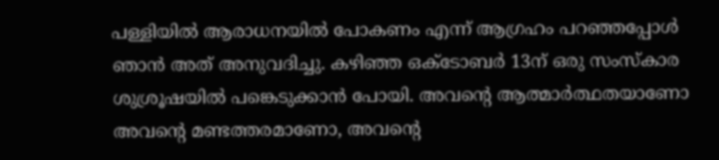പള്ളിയില്‍ ആരാധനയില്‍ പോകണം എന്ന് ആഗ്രഹം പറഞ്ഞപ്പോള്‍ ഞാന്‍ അത് അനുവദിച്ചു. കഴിഞ്ഞ ഒക്ടോബര്‍ 13ന് ഒരു സംസ്‌കാര ശുശ്രൂഷയില്‍ പങ്കെടുക്കാന്‍ പോയി. അവന്റെ ആത്മാര്‍ത്ഥതയാണോ അവന്റെ മണ്ടത്തരമാണോ, അവന്റെ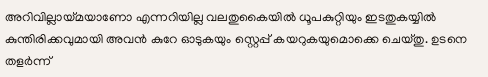അറിവില്ലായ്മയാണോ എന്നറിയില്ല വലതുകൈയില്‍ ധൂപകുറ്റിയും ഇടതുകയ്യില്‍ കുന്തിരിക്കവുമായി അവന്‍ കുറേ ഓടുകയും സ്റ്റെപ്പ് കയറുകയുമൊക്കെ ചെയ്തു. ഉടനെ തളര്‍ന്ന്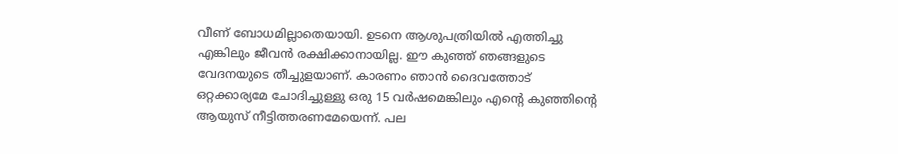വീണ് ബോധമില്ലാതെയായി. ഉടനെ ആശുപത്രിയില്‍ എത്തിച്ചു എങ്കിലും ജീവന്‍ രക്ഷിക്കാനായില്ല. ഈ കുഞ്ഞ് ഞങ്ങളുടെ വേദനയുടെ തീച്ചുളയാണ്. കാരണം ഞാന്‍ ദൈവത്തോട് ഒറ്റക്കാര്യമേ ചോദിച്ചുള്ളു ഒരു 15 വര്‍ഷമെങ്കിലും എന്റെ കുഞ്ഞിന്റെ ആയുസ് നീട്ടിത്തരണമേയെന്ന്. പല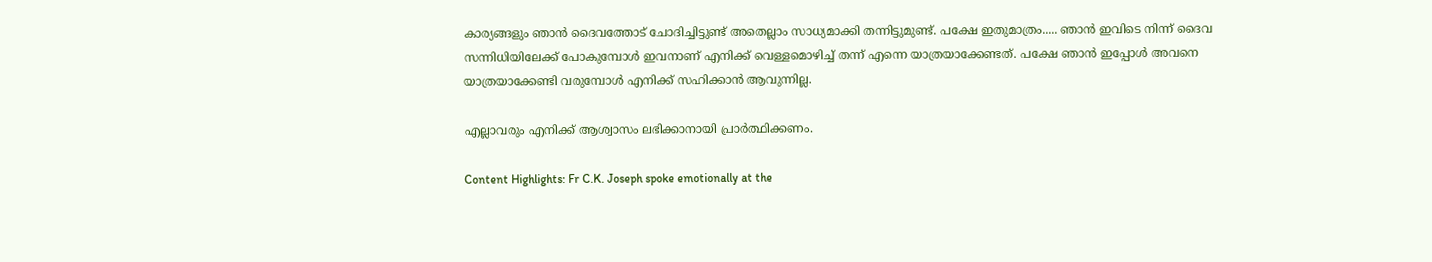കാര്യങ്ങളും ഞാന്‍ ദൈവത്തോട് ചോദിച്ചിട്ടുണ്ട് അതെല്ലാം സാധ്യമാക്കി തന്നിട്ടുമുണ്ട്. പക്ഷേ ഇതുമാത്രം..... ഞാന്‍ ഇവിടെ നിന്ന് ദൈവ സന്നിധിയിലേക്ക് പോകുമ്പോള്‍ ഇവനാണ് എനിക്ക് വെള്ളമൊഴിച്ച് തന്ന് എന്നെ യാത്രയാക്കേണ്ടത്. പക്ഷേ ഞാന്‍ ഇപ്പോള്‍ അവനെ യാത്രയാക്കേണ്ടി വരുമ്പോള്‍ എനിക്ക് സഹിക്കാന്‍ ആവുന്നില്ല.

എല്ലാവരും എനിക്ക് ആശ്വാസം ലഭിക്കാനായി പ്രാര്‍ത്ഥിക്കണം.

Content Highlights: Fr C.K. Joseph spoke emotionally at the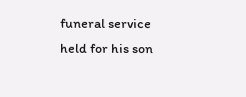funeral service held for his son